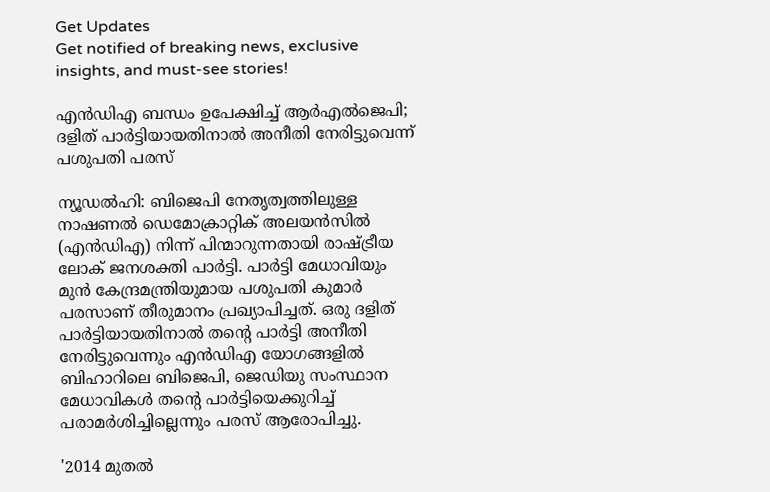Get Updates
Get notified of breaking news, exclusive insights, and must-see stories!

എൻഡിഎ ബന്ധം ഉപേക്ഷിച്ച് ആർഎൽജെപി; ദളിത് പാർട്ടിയായതിനാൽ അനീതി നേരിട്ടുവെന്ന് പശുപതി പരസ്

ന്യൂഡൽഹി: ബിജെപി നേതൃത്വത്തിലുള്ള നാഷണൽ ഡെമോക്രാറ്റിക് അലയൻസിൽ (എൻ‌ഡി‌എ) നിന്ന് പിന്മാറുന്നതായി രാഷ്ട്രീയ ലോക് ജനശക്തി പാർട്ടി. പാർട്ടി മേധാവിയും മുൻ കേന്ദ്രമന്ത്രിയുമായ പശുപതി കുമാർ പരസാണ് തീരുമാനം പ്രഖ്യാപിച്ചത്. ഒരു ദളിത് പാർട്ടിയായതിനാൽ തന്റെ പാർട്ടി അനീതി നേരിട്ടുവെന്നും എൻ‌ഡി‌എ യോഗങ്ങളിൽ ബിഹാറിലെ ബിജെപി, ജെഡിയു സംസ്ഥാന മേധാവികൾ തന്റെ പാർട്ടിയെക്കുറിച്ച് പരാമർശിച്ചില്ലെന്നും പരസ് ആരോപിച്ചു.

'2014 മുതൽ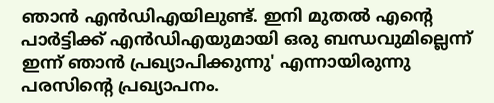ഞാൻ എൻഡിഎയിലുണ്ട്. ഇനി മുതൽ എന്റെ പാർട്ടിക്ക് എൻഡിഎയുമായി ഒരു ബന്ധവുമില്ലെന്ന് ഇന്ന് ഞാൻ പ്രഖ്യാപിക്കുന്നു' എന്നായിരുന്നു പരസിന്റെ പ്രഖ്യാപനം.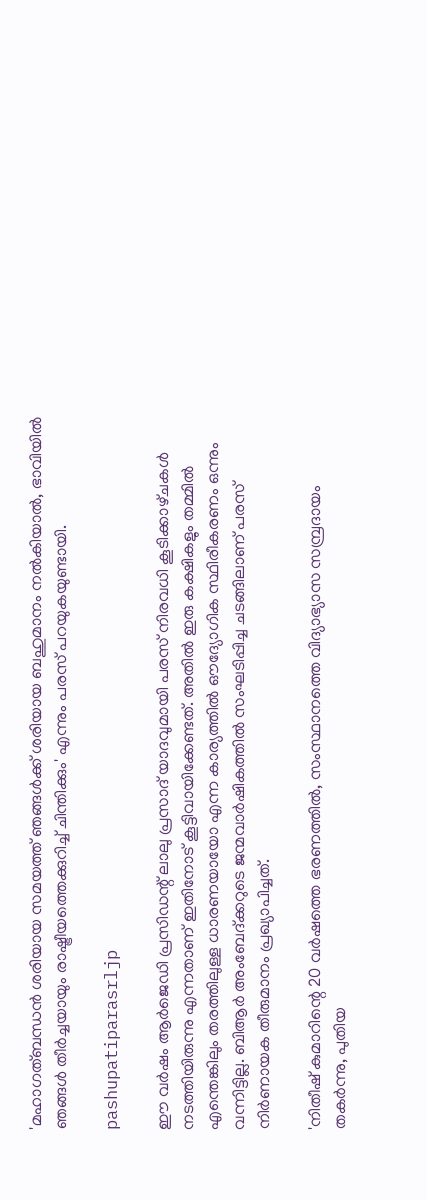'മഹാഗത്ബന്ധൻ ശരിയായ സമയത്ത് ഞങ്ങൾക്ക് ശരിയായ ബഹുമാനം നൽകിയാൽ, ഭാവിയിൽ ഞങ്ങൾ തീർച്ചയായും രാഷ്ട്രീയത്തെക്കുറിച്ച് ചിന്തിക്കും' എന്നും പരസ് പറയുകയുണ്ടായി.

pashupatiparasrljp

ഈ വർഷം ആർജെഡി പ്രസിഡന്റ് ലാലു പ്രസാദ് യാദവുമായി പരസ് നിരവധി കൂടിക്കാഴ്‌ചകൾ നടത്തിയിരുന്നു എന്നതാണ് ഇതിനോട് കൂട്ടിവായിക്കേണ്ടത്. അതിൽ ഇരു കക്ഷികളും തമ്മിൽ എന്തെങ്കിലും തരത്തിലുള്ള ധാരണയായോ എന്ന കാര്യത്തിൽ ഔദ്യോഗിക സ്ഥിരീകരണം ഒന്നും വന്നിട്ടില്ല. ബിആർ അംബേദ്ക്കറുടെ ജന്മവാർഷികത്തിൽ സംഘടിപ്പിച്ച ചടങ്ങിലാണ് പരസ് നിർണായക തീരുമാനം പ്രഖ്യാപിച്ചത്.

'നിതീഷ് കുമാറിന്റെ 20 വർഷത്തെ ഭരണത്തിൽ, സംസ്ഥാനത്തെ വിദ്യാഭ്യാസ സമ്പ്രദായം തകർന്നു, പുതിയ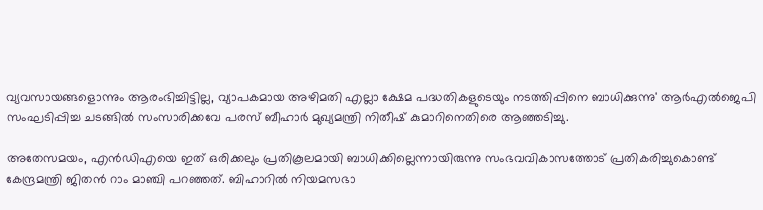വ്യവസായങ്ങളൊന്നും ആരംഭിച്ചിട്ടില്ല, വ്യാപകമായ അഴിമതി എല്ലാ ക്ഷേമ പദ്ധതികളുടെയും നടത്തിപ്പിനെ ബാധിക്കുന്നു' ആർ‌എൽ‌ജെ‌പി സംഘടിപ്പിച്ച ചടങ്ങിൽ സംസാരിക്കവേ പരസ് ബീഹാർ മുഖ്യമന്ത്രി നിതീഷ് കുമാറിനെതിരെ ആഞ്ഞടിച്ചു.

അതേസമയം, എൻ‌ഡി‌എയെ ഇത് ഒരിക്കലും പ്രതികൂലമായി ബാധിക്കില്ലെന്നായിരുന്നു സംഭവവികാസത്തോട് പ്രതികരിച്ചുകൊണ്ട് കേന്ദ്രമന്ത്രി ജിതൻ റാം മാഞ്ചി പറഞ്ഞത്. ബിഹാറിൽ നിയമസഭാ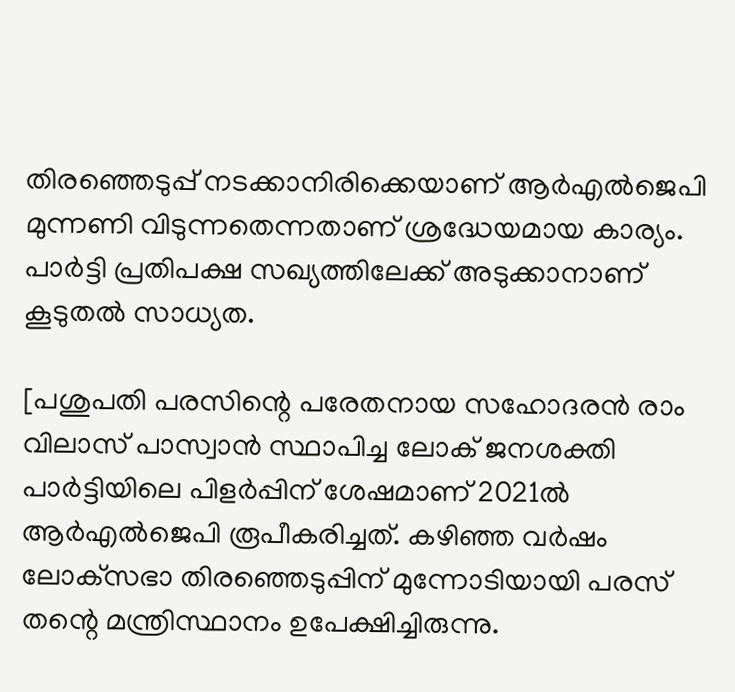തിരഞ്ഞെടുപ്പ് നടക്കാനിരിക്കെയാണ് ആർഎൽജെപി മുന്നണി വിടുന്നതെന്നതാണ് ശ്രദ്ധേയമായ കാര്യം. പാർട്ടി പ്രതിപക്ഷ സഖ്യത്തിലേക്ക് അടുക്കാനാണ് കൂടുതൽ സാധ്യത.

[പശുപതി പരസിന്റെ പരേതനായ സഹോദരൻ രാം വിലാസ് പാസ്വാൻ സ്ഥാപിച്ച ലോക് ജനശക്തി പാർട്ടിയിലെ പിളർപ്പിന് ശേഷമാണ് 2021ൽ ആർ‌എൽ‌ജെ‌പി രൂപീകരിച്ചത്. കഴിഞ്ഞ വർഷം ലോക്‌സഭാ തിരഞ്ഞെടുപ്പിന് മുന്നോടിയായി പരസ് തന്റെ മന്ത്രിസ്ഥാനം ഉപേക്ഷിച്ചിരുന്നു.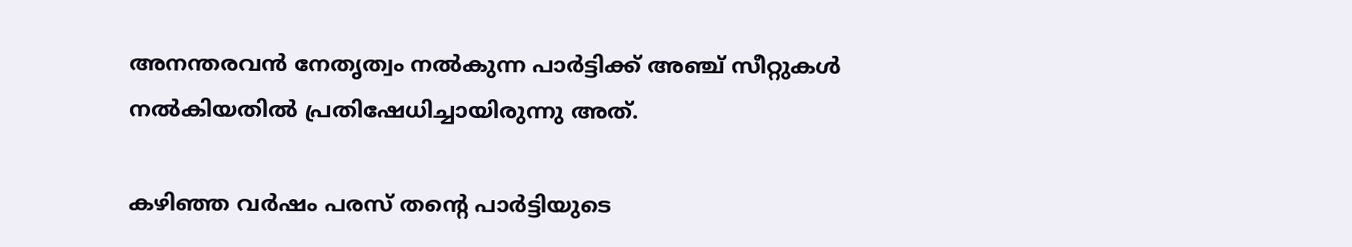അനന്തരവൻ നേതൃത്വം നൽകുന്ന പാർട്ടിക്ക് അഞ്ച് സീറ്റുകൾ നൽകിയതിൽ പ്രതിഷേധിച്ചായിരുന്നു അത്.

കഴിഞ്ഞ വർഷം പരസ് തന്റെ പാർട്ടിയുടെ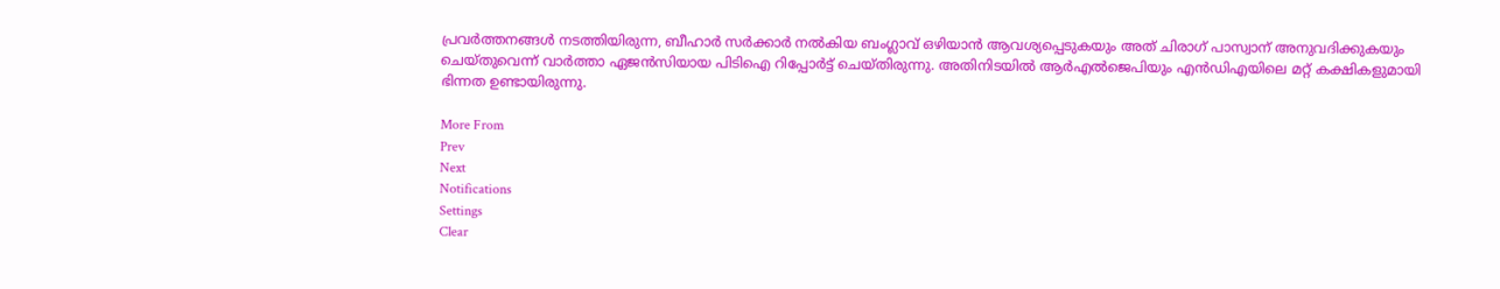പ്രവർത്തനങ്ങൾ നടത്തിയിരുന്ന, ബീഹാർ സർക്കാർ നൽകിയ ബംഗ്ലാവ് ഒഴിയാൻ ആവശ്യപ്പെടുകയും അത് ചിരാഗ് പാസ്വാന് അനുവദിക്കുകയും ചെയ്‌തുവെന്ന് വാർത്താ ഏജൻസിയായ പിടിഐ റിപ്പോർട്ട് ചെയ്‌തിരുന്നു. അതിനിടയിൽ ആർഎൽജെപിയും എൻഡിഎയിലെ മറ്റ്‌ കക്ഷികളുമായി ഭിന്നത ഉണ്ടായിരുന്നു.

More From
Prev
Next
Notifications
Settings
Clear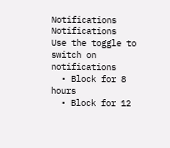Notifications
Notifications
Use the toggle to switch on notifications
  • Block for 8 hours
  • Block for 12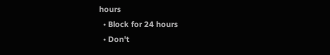hours
  • Block for 24 hours
  • Don't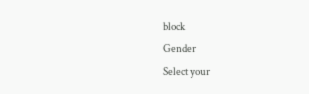block
Gender
Select your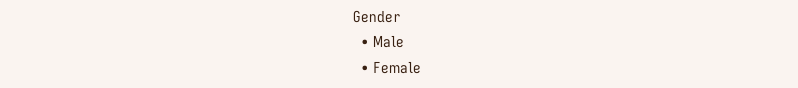Gender
  • Male
  • Female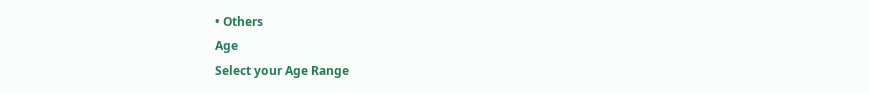• Others
Age
Select your Age Range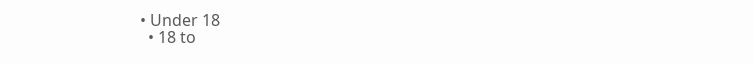• Under 18
  • 18 to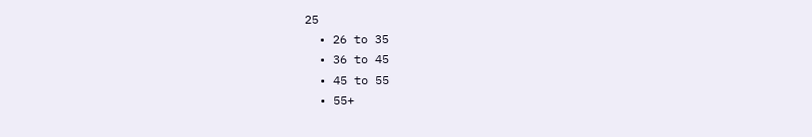25
  • 26 to 35
  • 36 to 45
  • 45 to 55
  • 55+